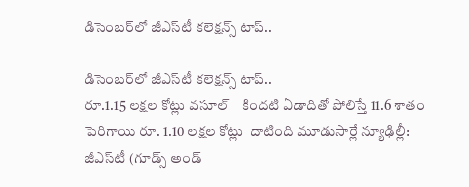డిసెంబర్‌‌లో జీఎస్‌‌టీ కలెక్షన్స్ టాప్..

డిసెంబర్‌‌లో జీఎస్‌‌టీ కలెక్షన్స్ టాప్..
రూ.1.15 లక్షల కోట్లు వసూల్    కిందటి ఏడాదితో పోలిస్తే 11.6 శాతం పెరిగాయి రూ. 1.10 లక్షల కోట్లు  దాటింది మూడుసార్లే న్యూఢిల్లీ: జీఎస్‌‌టీ (గూడ్స్‌‌ అండ్‌‌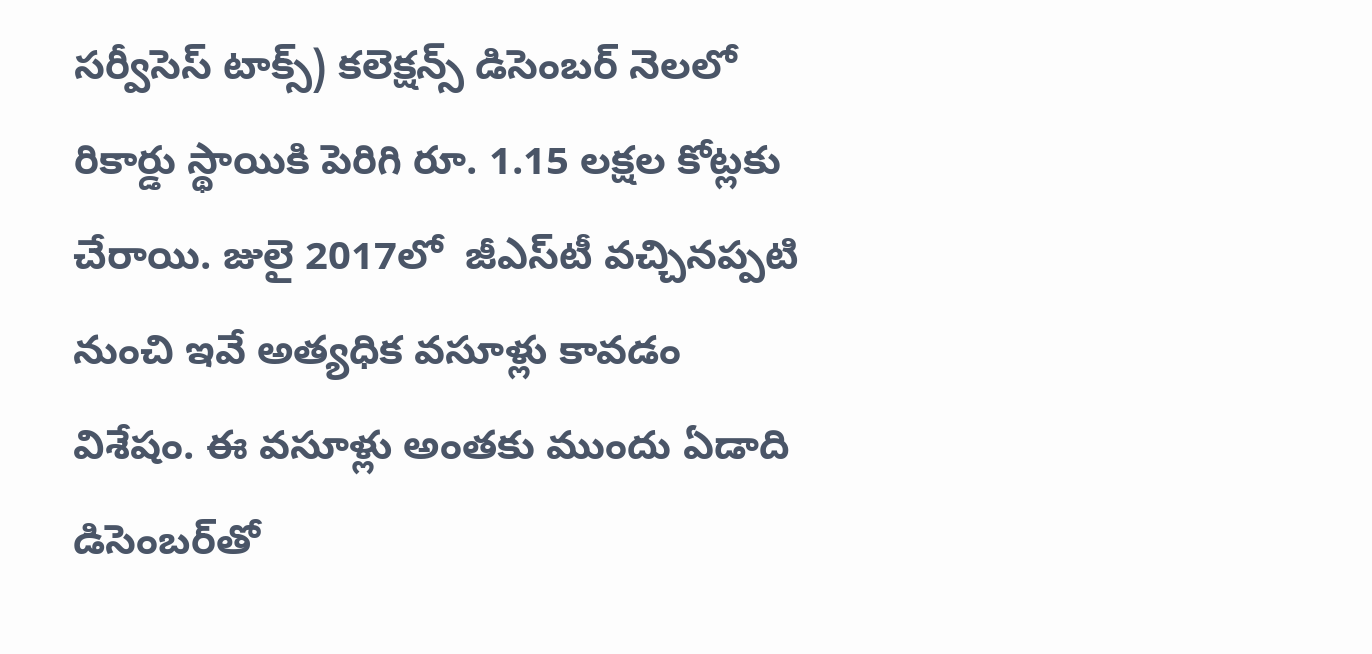సర్వీసెస్‌‌ టాక్స్‌‌) కలెక్షన్స్‌‌ డిసెంబర్‌‌ నెలలో రికార్డు స్థాయికి పెరిగి రూ. 1.15 లక్షల కోట్లకు చేరాయి. జులై 2017లో  జీఎస్‌‌టీ వచ్చినప్పటి నుంచి ఇవే అత్యధిక వసూళ్లు కావడం విశేషం. ఈ వసూళ్లు అంతకు ముందు ఏడాది డిసెంబర్‌‌తో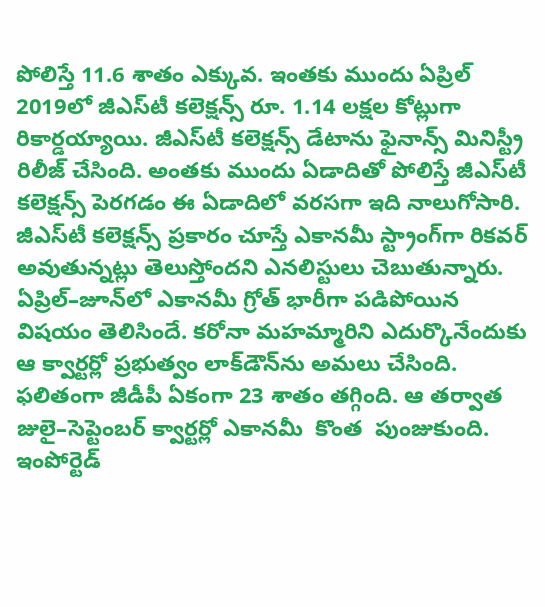పోలిస్తే 11.6 శాతం ఎక్కువ. ఇంతకు ముందు ఏప్రిల్‌‌ 2019లో జీఎస్‌‌టీ కలెక్షన్స్‌‌ రూ. 1.14 లక్షల కోట్లుగా రికార్డయ్యాయి. జీఎస్‌‌టీ కలెక్షన్స్‌‌ డేటాను ఫైనాన్స్‌‌ మినిస్ట్రీ రిలీజ్‌‌ చేసింది. అంతకు ముందు ఏడాదితో పోలిస్తే జీఎస్‌‌టీ కలెక్షన్స్‌‌ పెరగడం ఈ ఏడాదిలో వరసగా ఇది నాలుగోసారి. జీఎస్‌‌టీ కలెక్షన్స్‌‌ ప్రకారం చూస్తే ఎకానమీ స్ట్రాంగ్‌‌గా రికవర్‌‌ అవుతున్నట్లు తెలుస్తోందని ఎనలిస్టులు చెబుతున్నారు. ఏప్రిల్‌‌–జూన్‌‌లో ఎకానమీ గ్రోత్‌‌ భారీగా పడిపోయిన విషయం తెలిసిందే. కరోనా మహమ్మారిని ఎదుర్కొనేందుకు ఆ క్వార్టర్లో ప్రభుత్వం లాక్‌‌డౌన్‌‌ను అమలు చేసింది. ఫలితంగా జీడీపీ ఏకంగా 23 శాతం తగ్గింది. ఆ తర్వాత జులై–సెప్టెంబర్‌‌ క్వార్టర్లో ఎకానమీ  కొంత  పుంజుకుంది. ఇంపోర్టెడ్‌‌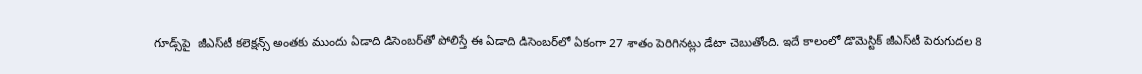గూడ్స్‌‌పై  జీఎస్‌‌టీ కలెక్షన్స్‌‌ అంతకు ముందు ఏడాది డిసెంబర్‌‌తో పోలిస్తే ఈ ఏడాది డిసెంబర్‌‌లో ఏకంగా 27 శాతం పెరిగినట్లు డేటా చెబుతోంది. ఇదే కాలంలో డొమెస్టిక్‌‌ జీఎస్‌‌టీ పెరుగుదల 8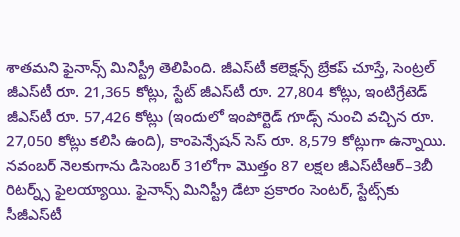శాతమని ఫైనాన్స్‌‌ మినిస్ట్రీ తెలిపింది. జీఎస్‌‌టీ కలెక్షన్స్‌‌ బ్రేకప్‌‌ చూస్తే, సెంట్రల్‌‌ జీఎస్‌‌టీ రూ. 21,365 కోట్లు, స్టేట్‌‌ జీఎస్‌‌టీ రూ. 27,804 కోట్లు, ఇంటిగ్రేటెడ్‌‌ జీఎస్‌‌టీ రూ. 57,426 కోట్లు (ఇందులో ఇంపోర్టెడ్‌‌ గూడ్స్‌‌ నుంచి వచ్చిన రూ. 27,050 కోట్లు కలిసి ఉంది), కాంపెన్సేషన్‌‌ సెస్‌‌ రూ. 8,579 కోట్లుగా ఉన్నాయి. నవంబర్‌‌ నెలకుగాను డిసెంబర్‌‌ 31లోగా మొత్తం 87 లక్షల జీఎస్‌‌టీఆర్‌‌–3బీ రిటర్న్స్‌‌ ఫైలయ్యాయి. ఫైనాన్స్‌‌ మినిస్ట్రీ డేటా ప్రకారం సెంటర్‌‌, స్టేట్స్‌‌కు సీజీఎస్‌‌టీ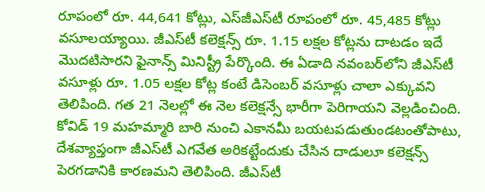రూపంలో రూ. 44,641 కోట్లు, ఎస్‌‌జీఎస్‌‌టీ రూపంలో రూ. 45,485 కోట్లు వసూలయ్యాయి. జీఎస్‌‌టీ కలెక్షన్స్‌‌ రూ. 1.15 లక్షల కోట్లను దాటడం ఇదే మొదటిసారని ఫైనాన్స్‌‌ మినిస్ట్రీ పేర్కొంది. ఈ ఏడాది నవంబర్‌‌లోని జీఎస్‌‌టీ వసూళ్లు రూ. 1.05 లక్షల కోట్ల కంటే డిసెంబర్‌‌ వసూళ్లు చాలా ఎక్కువని తెలిపింది. గత 21 నెలల్లో ఈ నెల కలెక్షన్సే భారీగా పెరిగాయని వెల్లడించింది. కోవిడ్‌‌ 19 మహమ్మారి బారి నుంచి ఎకానమీ బయటపడుతుండటంతోపాటు, దేశవ్యాప్తంగా జీఎస్‌‌టీ ఎగవేత అరికట్టేందుకు చేసిన దాడులూ కలెక్షన్స్‌‌ పెరగడానికి కారణమని తెలిపింది. జీఎస్‌‌టీ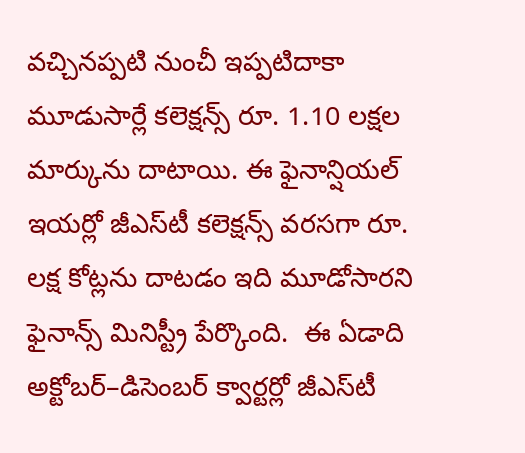వచ్చినప్పటి నుంచీ ఇప్పటిదాకా మూడుసార్లే కలెక్షన్స్‌‌ రూ. 1.10 లక్షల మార్కును దాటాయి. ఈ ఫైనాన్షియల్‌‌ ఇయర్లో జీఎస్‌‌టీ కలెక్షన్స్‌‌ వరసగా రూ. లక్ష కోట్లను దాటడం ఇది మూడోసారని ఫైనాన్స్‌‌ మినిస్ట్రీ పేర్కొంది.  ఈ ఏడాది అక్టోబర్‌‌–డిసెంబర్‌‌ క్వార్టర్లో జీఎస్‌‌టీ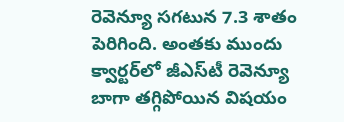రెవెన్యూ సగటున 7.3 శాతం పెరిగింది. అంతకు ముందు క్వార్టర్‌‌లో జీఎస్‌‌టీ రెవెన్యూ బాగా తగ్గిపోయిన విషయం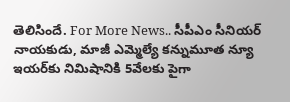తెలిసిందే. For More News.. సీపీఎం సీనియర్ నాయకుడు, మాజీ ఎమ్మెల్యే కన్నుమూత న్యూ ఇయర్‌‌కు నిమిషానికి 5వేలకు పైగా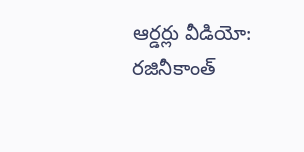ఆర్డర్లు వీడియో: రజినీకాంత్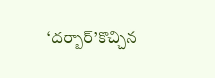‘దర్బార్’కొచ్చిన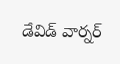డేవిడ్ వార్నర్